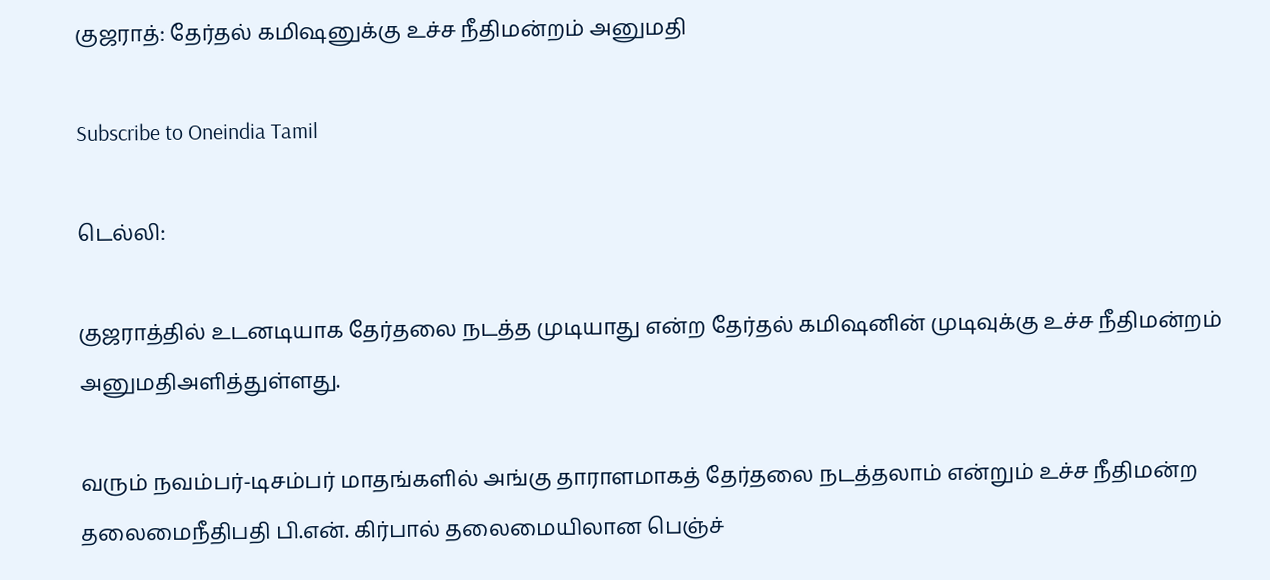குஜராத்: தேர்தல் கமிஷனுக்கு உச்ச நீதிமன்றம் அனுமதி

Subscribe to Oneindia Tamil

டெல்லி:

குஜராத்தில் உடனடியாக தேர்தலை நடத்த முடியாது என்ற தேர்தல் கமிஷனின் முடிவுக்கு உச்ச நீதிமன்றம் அனுமதிஅளித்துள்ளது.

வரும் நவம்பர்-டிசம்பர் மாதங்களில் அங்கு தாராளமாகத் தேர்தலை நடத்தலாம் என்றும் உச்ச நீதிமன்ற தலைமைநீதிபதி பி.என். கிர்பால் தலைமையிலான பெஞ்ச்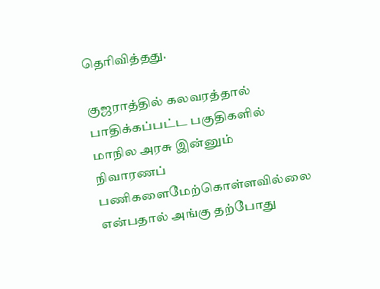தெரிவித்தது.

குஜராத்தில் கலவரத்தால் பாதிக்கப்பட்ட பகுதிகளில் மாநில அரசு இன்னும் நிவாரணப் பணிகளைமேற்கொள்ளவில்லை என்பதால் அங்கு தற்போது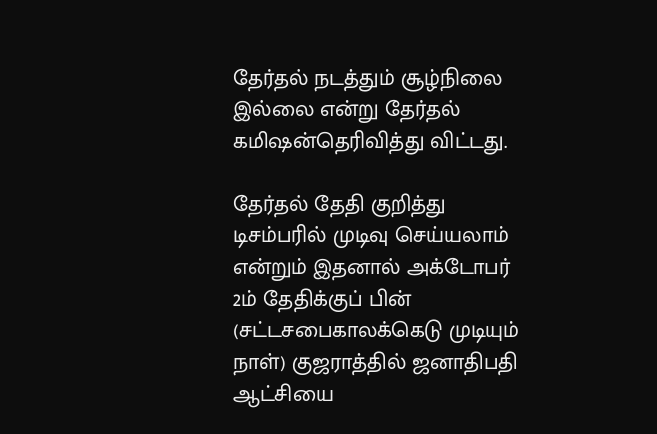தேர்தல் நடத்தும் சூழ்நிலை இல்லை என்று தேர்தல் கமிஷன்தெரிவித்து விட்டது.

தேர்தல் தேதி குறித்து டிசம்பரில் முடிவு செய்யலாம் என்றும் இதனால் அக்டோபர் 2ம் தேதிக்குப் பின் (சட்டசபைகாலக்கெடு முடியும் நாள்) குஜராத்தில் ஜனாதிபதி ஆட்சியை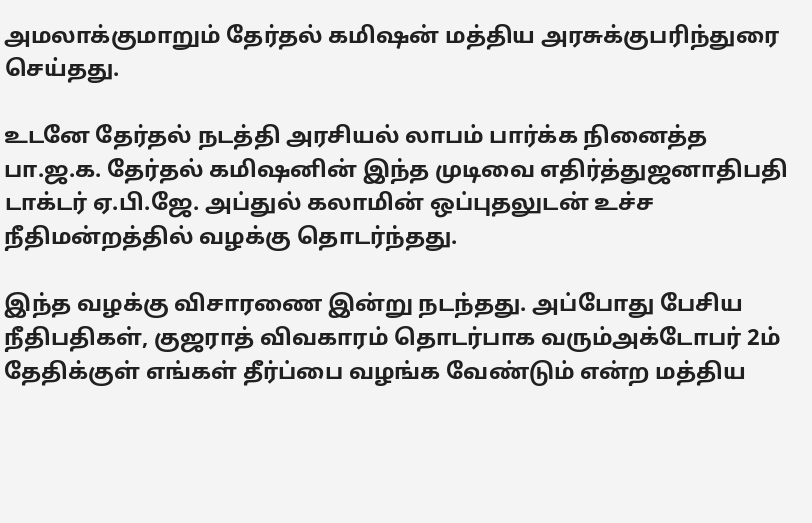அமலாக்குமாறும் தேர்தல் கமிஷன் மத்திய அரசுக்குபரிந்துரை செய்தது.

உடனே தேர்தல் நடத்தி அரசியல் லாபம் பார்க்க நினைத்த பா.ஜ.க. தேர்தல் கமிஷனின் இந்த முடிவை எதிர்த்துஜனாதிபதி டாக்டர் ஏ.பி.ஜே. அப்துல் கலாமின் ஒப்புதலுடன் உச்ச நீதிமன்றத்தில் வழக்கு தொடர்ந்தது.

இந்த வழக்கு விசாரணை இன்று நடந்தது. அப்போது பேசிய நீதிபதிகள், குஜராத் விவகாரம் தொடர்பாக வரும்அக்டோபர் 2ம் தேதிக்குள் எங்கள் தீர்ப்பை வழங்க வேண்டும் என்ற மத்திய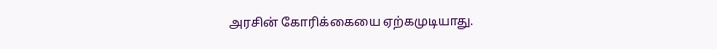அரசின் கோரிக்கையை ஏற்கமுடியாது.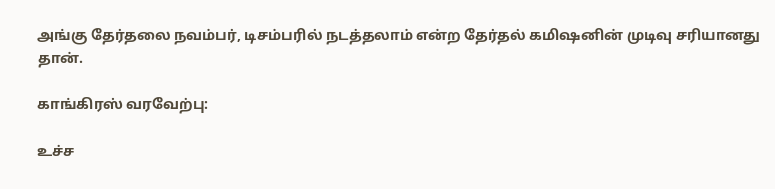அங்கு தேர்தலை நவம்பர், டிசம்பரில் நடத்தலாம் என்ற தேர்தல் கமிஷனின் முடிவு சரியானது தான்.

காங்கிரஸ் வரவேற்பு:

உச்ச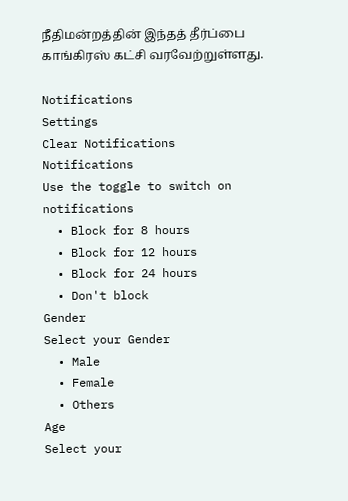நீதிமன்றத்தின் இந்தத் தீர்ப்பை காங்கிரஸ் கட்சி வரவேற்றுள்ளது.

Notifications
Settings
Clear Notifications
Notifications
Use the toggle to switch on notifications
  • Block for 8 hours
  • Block for 12 hours
  • Block for 24 hours
  • Don't block
Gender
Select your Gender
  • Male
  • Female
  • Others
Age
Select your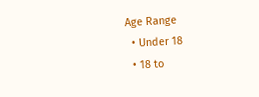Age Range
  • Under 18
  • 18 to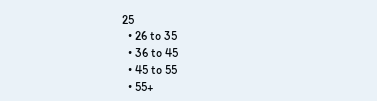25
  • 26 to 35
  • 36 to 45
  • 45 to 55
  • 55+